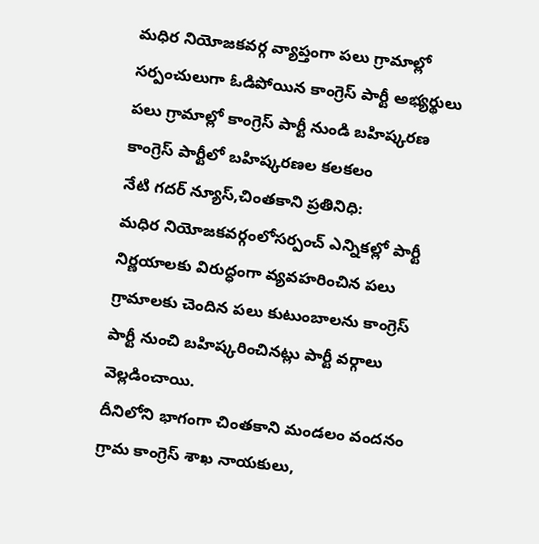మధిర నియోజకవర్గ వ్యాప్తంగా పలు గ్రామాల్లో సర్పంచులుగా ఓడిపోయిన కాంగ్రెస్ పార్టీ అభ్యర్థులు
పలు గ్రామాల్లో కాంగ్రెస్ పార్టీ నుండి బహిష్కరణ
కాంగ్రెస్ పార్టీలో బహిష్కరణల కలకలం
నేటి గదర్ న్యూస్,చింతకాని ప్రతినిధి:
మధిర నియోజకవర్గంలోసర్పంచ్ ఎన్నికల్లో పార్టీ నిర్ణయాలకు విరుద్ధంగా వ్యవహరించిన పలు గ్రామాలకు చెందిన పలు కుటుంబాలను కాంగ్రెస్ పార్టీ నుంచి బహిష్కరించినట్లు పార్టీ వర్గాలు వెల్లడించాయి.
దీనిలోని భాగంగా చింతకాని మండలం వందనం గ్రామ కాంగ్రెస్ శాఖ నాయకులు,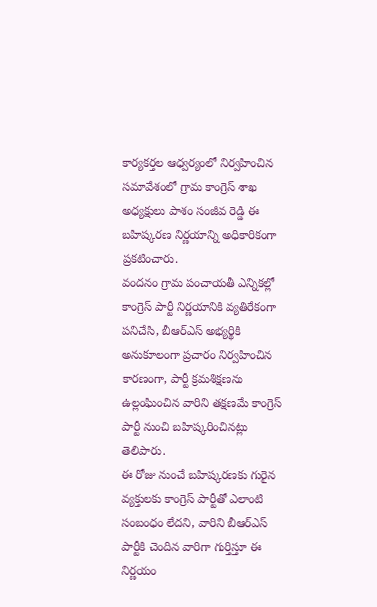కార్యకర్తల ఆధ్వర్యంలో నిర్వహించిన సమావేశంలో గ్రామ కాంగ్రెస్ శాఖ అధ్యక్షులు పాశం సంజీవ రెడ్డి ఈ బహిష్కరణ నిర్ణయాన్ని అధికారికంగా ప్రకటించారు.
వందనం గ్రామ పంచాయతీ ఎన్నికల్లో కాంగ్రెస్ పార్టీ నిర్ణయానికి వ్యతిరేకంగా పనిచేసి, బీఆర్ఎస్ అభ్యర్థికి అనుకూలంగా ప్రచారం నిర్వహించిన కారణంగా, పార్టీ క్రమశిక్షణను ఉల్లంఘించిన వారిని తక్షణమే కాంగ్రెస్ పార్టీ నుంచి బహిష్కరించినట్లు తెలిపారు.
ఈ రోజు నుంచే బహిష్కరణకు గురైన వ్యక్తులకు కాంగ్రెస్ పార్టీతో ఎలాంటి సంబంధం లేదని, వారిని బీఆర్ఎస్ పార్టీకి చెందిన వారిగా గుర్తిస్తూ ఈ నిర్ణయం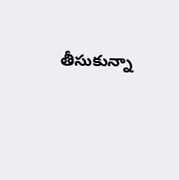తీసుకున్నా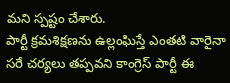మని స్పష్టం చేశారు.
పార్టీ క్రమశిక్షణను ఉల్లంఘిస్తే ఎంతటి వారైనా సరే చర్యలు తప్పవని కాంగ్రెస్ పార్టీ ఈ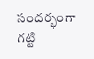సందర్భంగా గట్టి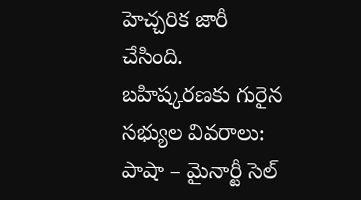హెచ్చరిక జారీ చేసింది.
బహిష్కరణకు గురైన సభ్యుల వివరాలు:
పాషా – మైనార్టీ సెల్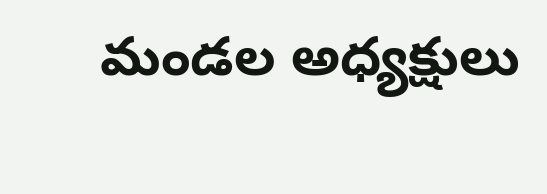మండల అధ్యక్షులు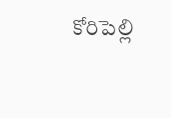కోరిపెల్లి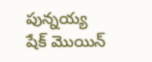పున్నయ్య
షేక్ మొయిన్